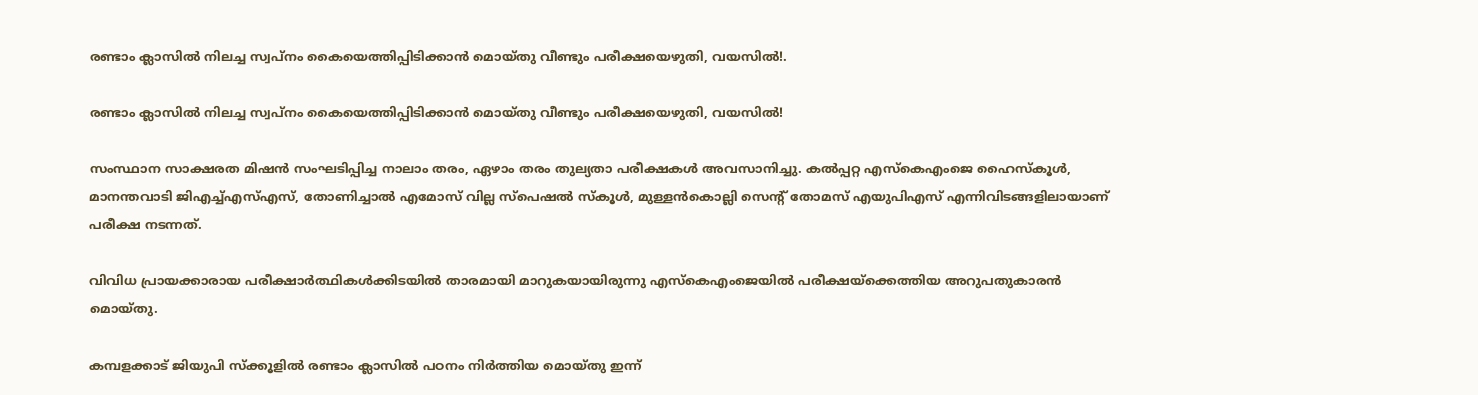രണ്ടാം ക്ലാസിൽ നിലച്ച സ്വപ്നം കൈയെത്തിപ്പിടിക്കാൻ മൊയ്തു വീണ്ടും പരീക്ഷയെഴുതി, വയസിൽ!.

രണ്ടാം ക്ലാസിൽ നിലച്ച സ്വപ്നം കൈയെത്തിപ്പിടിക്കാൻ മൊയ്തു വീണ്ടും പരീക്ഷയെഴുതി, വയസിൽ!

സംസ്ഥാന സാക്ഷരത മിഷന്‍ സംഘടിപ്പിച്ച നാലാം തരം, ഏഴാം തരം തുല്യതാ പരീക്ഷകൾ അവസാനിച്ചു. കൽപ്പറ്റ എസ്കെഎംജെ ഹൈസ്കൂൾ, മാനന്തവാടി ജിഎച്ച്എസ്എസ്, തോണിച്ചാൽ എമോസ് വില്ല സ്പെഷൽ സ്കൂൾ, മുള്ളൻകൊല്ലി സെന്റ് തോമസ് എയുപിഎസ് എന്നിവിടങ്ങളിലായാണ് പരീക്ഷ നടന്നത്.

വിവിധ പ്രായക്കാരായ പരീക്ഷാര്‍ത്ഥികൾക്കിടയിൽ താരമായി മാറുകയായിരുന്നു എസ്കെഎംജെയിൽ പരീക്ഷയ്ക്കെത്തിയ അറുപതുകാരൻ മൊയ്തു.

കമ്പളക്കാട് ജിയുപി സ്ക്കൂളിൽ രണ്ടാം ക്ലാസിൽ പഠനം നിർത്തിയ മൊയ്തു ഇന്ന്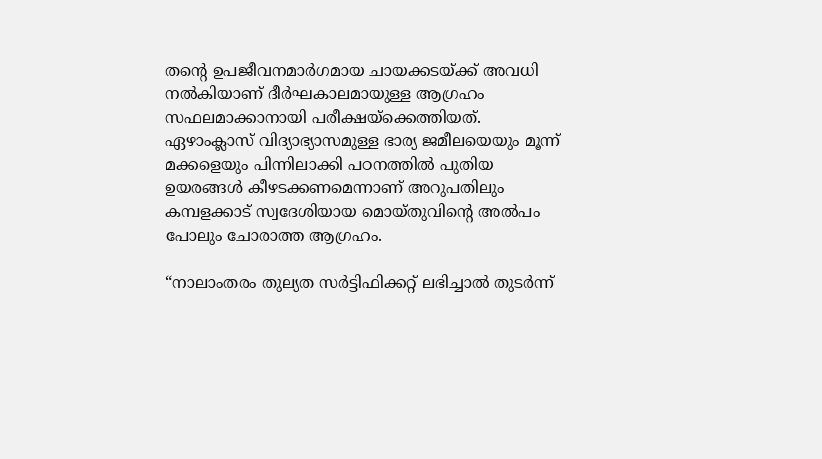തന്റെ ഉപജീവനമാര്‍ഗമായ ചായക്കടയ്ക്ക് അവധി നൽകിയാണ് ദീർഘകാലമായുള്ള ആഗ്രഹം സഫലമാക്കാനായി പരീക്ഷയ്ക്കെത്തിയത്. ഏഴാംക്ലാസ് വിദ്യാഭ്യാസമുള്ള ഭാര്യ ജമീലയെയും മൂന്ന് മക്കളെയും പിന്നിലാക്കി പഠനത്തിൽ പുതിയ ഉയരങ്ങൾ കീഴടക്കണമെന്നാണ് അറുപതിലും കമ്പളക്കാട് സ്വദേശിയായ മൊയ്തുവിന്റെ അൽപം പോലും ചോരാത്ത ആഗ്രഹം.

“നാലാംതരം തുല്യത സർട്ടിഫിക്കറ്റ് ലഭിച്ചാൽ തുടർന്ന്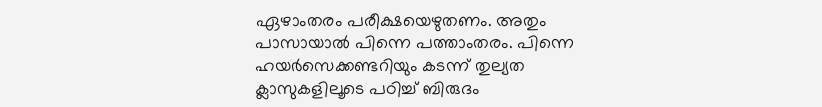ഏഴാംതരം പരീക്ഷയെഴുതണം. അതും പാസായാൽ പിന്നെ പത്താംതരം. പിന്നെ ഹയർസെക്കണ്ടറിയും കടന്ന് തുല്യത ക്ലാസുകളിലൂടെ പഠിച്ച് ബിരുദം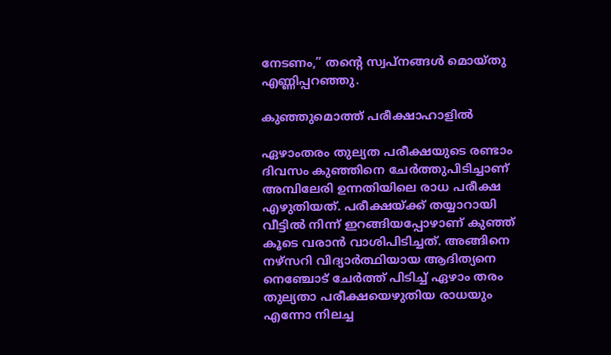നേടണം,” തന്റെ സ്വപ്നങ്ങൾ മൊയ്തു എണ്ണിപ്പറഞ്ഞു.

കുഞ്ഞുമൊത്ത് പരീക്ഷാഹാളിൽ

ഏഴാംതരം തുല്യത പരീക്ഷയുടെ രണ്ടാം ദിവസം കുഞ്ഞിനെ ചേർത്തുപിടിച്ചാണ് അമ്പിലേരി ഉന്നതിയിലെ രാധ പരീക്ഷ എഴുതിയത്. പരീക്ഷയ്ക്ക് തയ്യാറായി വീട്ടിൽ നിന്ന് ഇറങ്ങിയപ്പോഴാണ് കുഞ്ഞ് കൂടെ വരാൻ വാശിപിടിച്ചത്. അങ്ങിനെ നഴ്സറി വിദ്യാർത്ഥിയായ ആദിത്യനെ നെഞ്ചോട് ചേർത്ത് പിടിച്ച് ഏഴാം തരം തുല്യതാ പരീക്ഷയെഴുതിയ രാധയും എന്നോ നിലച്ച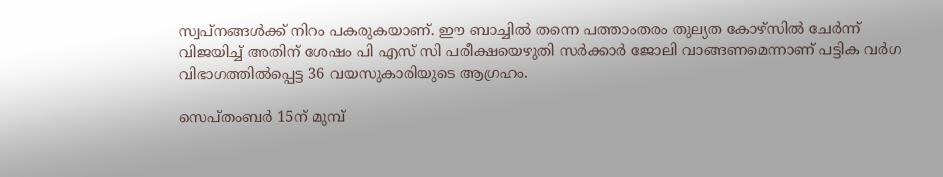സ്വപ്നങ്ങൾക്ക് നിറം പകരുകയാണ്. ഈ ബാച്ചിൽ തന്നെ പത്താംതരം തുല്യത കോഴ്സിൽ ചേർന്ന് വിജയിച്ച് അതിന് ശേഷം പി എസ് സി പരീക്ഷയെഴുതി സർക്കാർ ജോലി വാങ്ങണമെന്നാണ് പട്ടിക വർഗ വിഭാഗത്തിൽപ്പെട്ട 36 വയസുകാരിയുടെ ആഗ്രഹം.

സെപ്തംബര്‍ 15ന് മുമ്പ്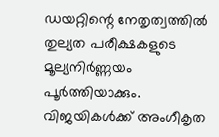ഡയറ്റിന്റെ നേതൃത്വത്തില്‍ തുല്യത പരീക്ഷകളുടെ മൂല്യനിര്‍ണ്ണയം പൂര്‍ത്തിയാക്കും. വിജയികള്‍ക്ക് അംഗീകൃത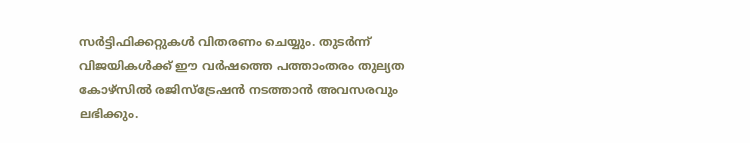സര്‍ട്ടിഫിക്കറ്റുകൾ വിതരണം ചെയ്യും. തുടര്‍ന്ന് വിജയികൾക്ക് ഈ വര്‍ഷത്തെ പത്താംതരം തുല്യത കോഴ്‌സിൽ രജിസ്‌ട്രേഷന്‍ നടത്താന്‍ അവസരവും ലഭിക്കും.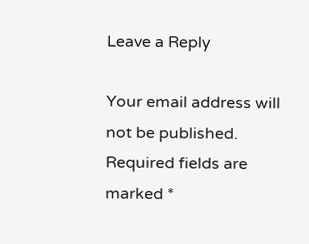Leave a Reply

Your email address will not be published. Required fields are marked *